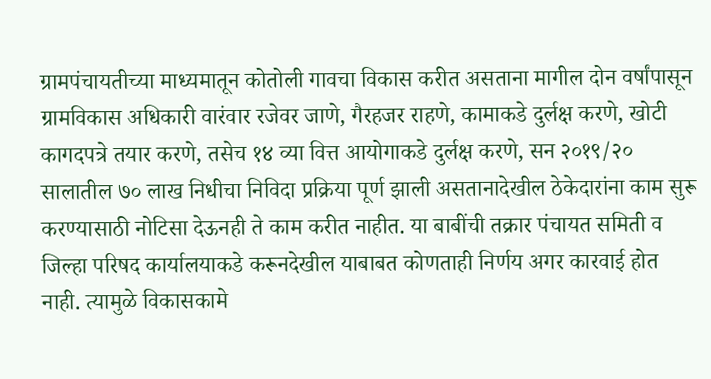ग्रामपंचायतीच्या माध्यमातून कोतोली गावचा विकास करीत असताना मागील दोन वर्षांपासून ग्रामविकास अधिकारी वारंवार रजेवर जाणे, गैरहजर राहणे, कामाकडे दुर्लक्ष करणे, खोटी कागदपत्रे तयार करणे, तसेच १४ व्या वित्त आयोगाकडे दुर्लक्ष करणे, सन २०१९/२० सालातील ७० लाख निधीचा निविदा प्रक्रिया पूर्ण झाली असतानादेखील ठेकेदारांना काम सुरू करण्यासाठी नोटिसा देऊनही ते काम करीत नाहीत. या बाबींची तक्रार पंचायत समिती व जिल्हा परिषद कार्यालयाकडे करूनदेखील याबाबत कोणताही निर्णय अगर कारवाई होत नाही. त्यामुळे विकासकामे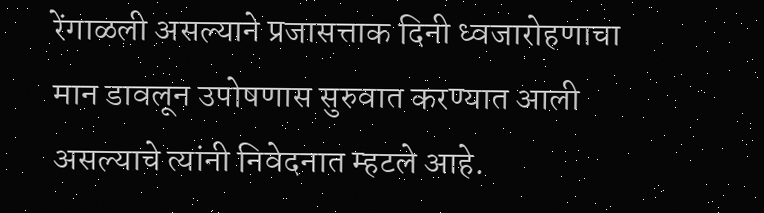रेंगाळली असल्याने प्रजासत्ताक दिनी ध्वजारोहणाचा मान डावलून उपोषणास सुरुवात करण्यात आली असल्याचे त्यांनी निवेदनात म्हटले आहे.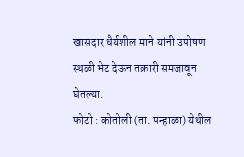खासदार धैर्यशील माने यांनी उपोषण स्थळी भेट देऊन तक्रारी समजावून घेतल्या.
फोटो : कोतोली (ता. पन्हाळा) येथील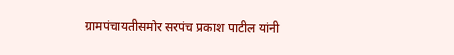ग्रामपंचायतीसमोर सरपंच प्रकाश पाटील यांनी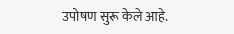उपोषण सुरू केले आहे.